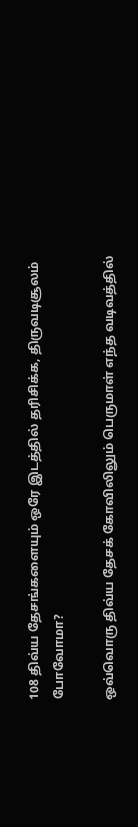108 திவ்ய தேசங்களையும் ஒரே இடத்தில் தரிசிக்க, திருவடிசூலம் போவோமா?

ஒவ்வொரு திவ்ய தேசக் கோவிலிலும் பெருமாள் எந்த வடிவத்தில்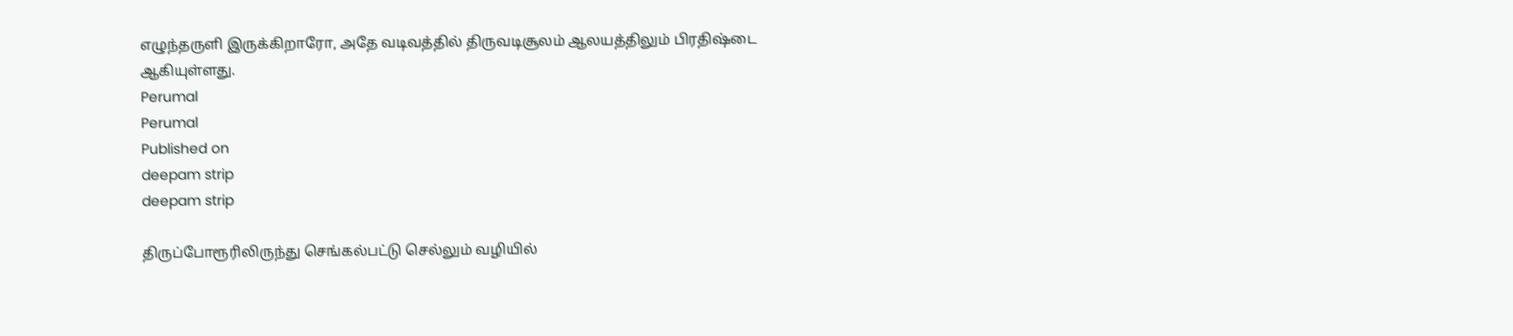எழுந்தருளி இருக்கிறாரோ, அதே வடிவத்தில் திருவடிசூலம் ஆலயத்திலும் பிரதிஷ்டை ஆகியுள்ளது.
Perumal
Perumal
Published on
deepam strip
deepam strip

திருப்போரூரிலிருந்து செங்கல்பட்டு செல்லும் வழியில்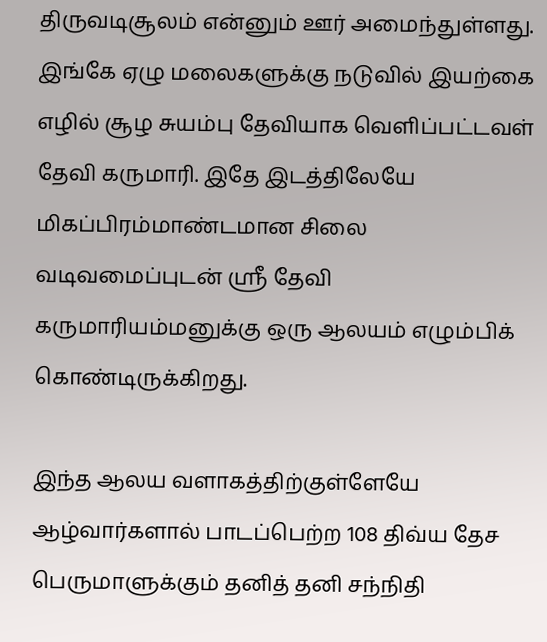திருவடிசூலம் என்னும் ஊர் அமைந்துள்ளது. இங்கே ஏழு மலைகளுக்கு நடுவில் இயற்கை எழில் சூழ சுயம்பு தேவியாக வெளிப்பட்டவள் தேவி கருமாரி. இதே இடத்திலேயே மிகப்பிரம்மாண்டமான சிலை வடிவமைப்புடன் ஸ்ரீ தேவி கருமாரியம்மனுக்கு ஒரு ஆலயம் எழும்பிக் கொண்டிருக்கிறது.

இந்த ஆலய வளாகத்திற்குள்ளேயே ஆழ்வார்களால் பாடப்பெற்ற 108 திவ்ய தேச பெருமாளுக்கும் தனித் தனி சந்நிதி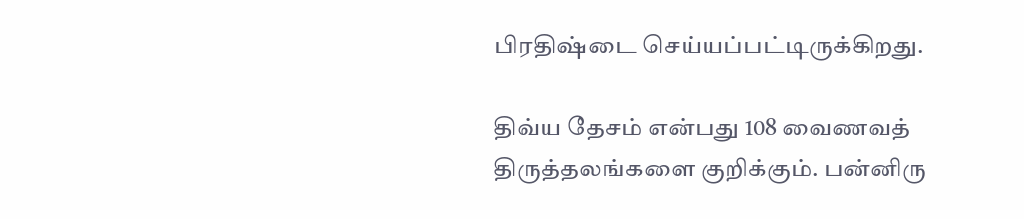பிரதிஷ்டை செய்யப்பட்டிருக்கிறது.

திவ்ய தேசம் என்பது 108 வைணவத் திருத்தலங்களை குறிக்கும். பன்னிரு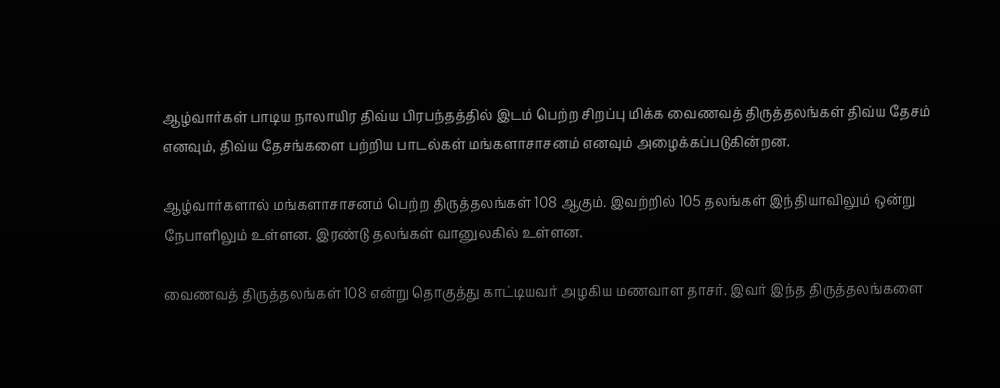ஆழ்வார்கள் பாடிய நாலாயிர திவ்ய பிரபந்தத்தில் இடம் பெற்ற சிறப்பு மிக்க வைணவத் திருத்தலங்கள் திவ்ய தேசம் எனவும், திவ்ய தேசங்களை பற்றிய பாடல்கள் மங்களாசாசனம் எனவும் அழைக்கப்படுகின்றன.

ஆழ்வார்களால் மங்களாசாசனம் பெற்ற திருத்தலங்கள் 108 ஆகும். இவற்றில் 105 தலங்கள் இந்தியாவிலும் ஒன்று நேபாளிலும் உள்ளன. இரண்டு தலங்கள் வானுலகில் உள்ளன.

வைணவத் திருத்தலங்கள் 108 என்று தொகுத்து காட்டியவர் அழகிய மணவாள தாசர். இவர் இந்த திருத்தலங்களை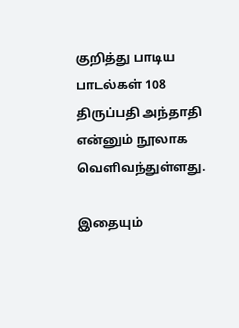குறித்து பாடிய பாடல்கள் 108 திருப்பதி அந்தாதி என்னும் நூலாக வெளிவந்துள்ளது.

இதையும்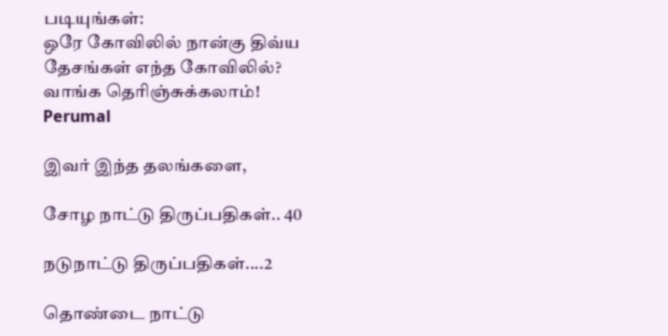படியுங்கள்:
ஒரே கோவிலில் நான்கு திவ்ய தேசங்கள் எந்த கோவிலில்? வாங்க தெரிஞ்சுக்கலாம்!
Perumal

இவர் இந்த தலங்களை,

சோழ நாட்டு திருப்பதிகள்.. 40

நடுநாட்டு திருப்பதிகள்....2

தொண்டை நாட்டு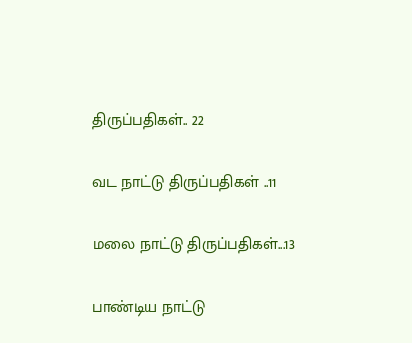திருப்பதிகள்.. 22

வட நாட்டு திருப்பதிகள் ..11

மலை நாட்டு திருப்பதிகள்...13

பாண்டிய நாட்டு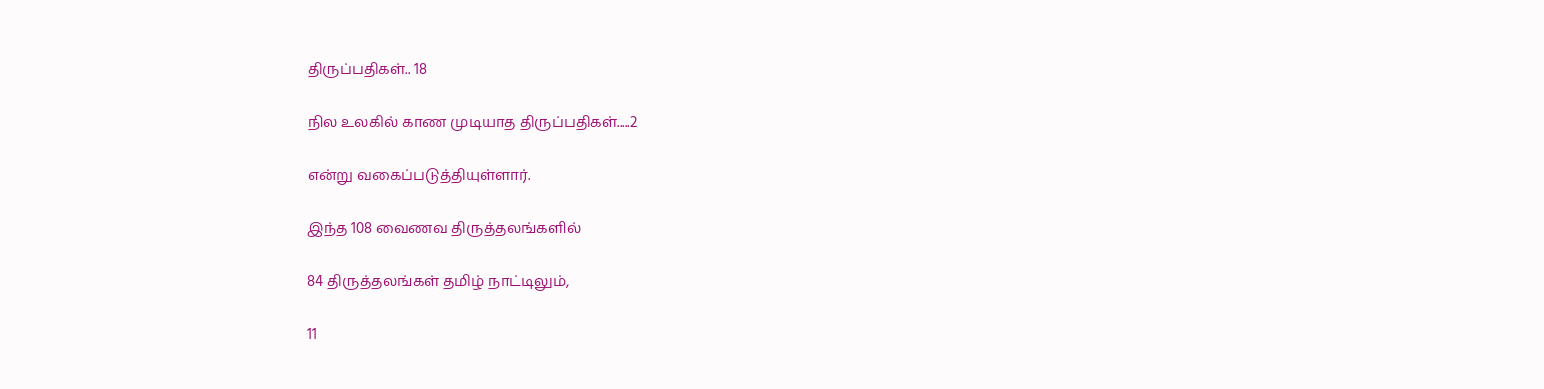திருப்பதிகள்.. 18

நில உலகில் காண முடியாத திருப்பதிகள்.....2

என்று வகைப்படுத்தியுள்ளார்.

இந்த 108 வைணவ திருத்தலங்களில்

84 திருத்தலங்கள் தமிழ் நாட்டிலும்,

11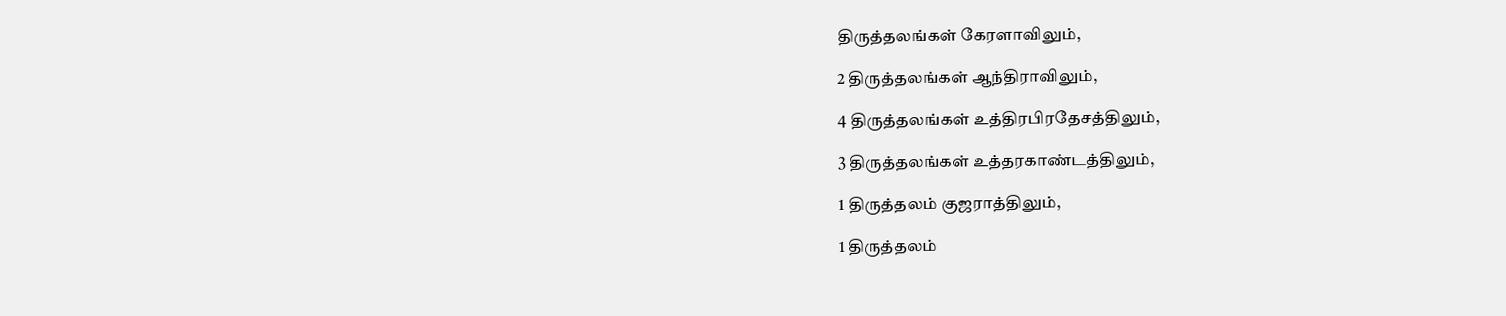திருத்தலங்கள் கேரளாவிலும்,

2 திருத்தலங்கள் ஆந்திராவிலும்,

4 திருத்தலங்கள் உத்திரபிரதேசத்திலும்,

3 திருத்தலங்கள் உத்தரகாண்டத்திலும்,

1 திருத்தலம் குஜராத்திலும்,

1 திருத்தலம்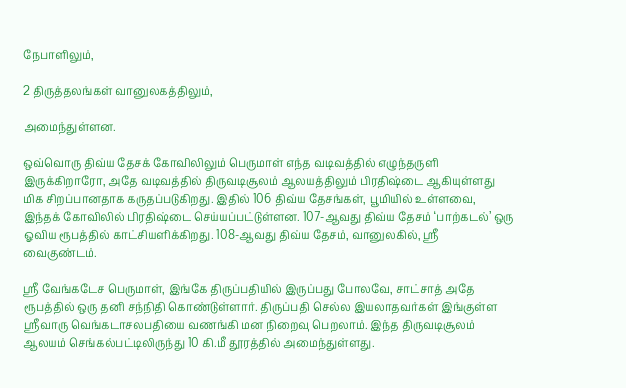நேபாளிலும்,

2 திருத்தலங்கள் வானுலகத்திலும்,

அமைந்துள்ளன.

ஒவ்வொரு திவ்ய தேசக் கோவிலிலும் பெருமாள் எந்த வடிவத்தில் எழுந்தருளி இருக்கிறாரோ, அதே வடிவத்தில் திருவடிசூலம் ஆலயத்திலும் பிரதிஷ்டை ஆகியுள்ளது மிக சிறப்பானதாக கருதப்படுகிறது. இதில் 106 திவ்ய தேசங்கள், பூமியில் உள்ளவை, இந்தக் கோவிலில் பிரதிஷ்டை செய்யப்பட்டுள்ளன. 107-ஆவது திவ்ய தேசம் ‘பாற்கடல்’ ஒரு ஓவிய ரூபத்தில் காட்சியளிக்கிறது. 108-ஆவது திவ்ய தேசம், வானுலகில், ஸ்ரீ வைகுண்டம்.

ஸ்ரீ வேங்கடேச பெருமாள், இங்கே திருப்பதியில் இருப்பது போலவே, சாட்சாத் அதே ரூபத்தில் ஒரு தனி சந்நிதி கொண்டுள்ளார். திருப்பதி செல்ல இயலாதவர்கள் இங்குள்ள ஸ்ரீவாரு வெங்கடாசலபதியை வணங்கி மன நிறைவு பெறலாம். இந்த திருவடிசூலம் ஆலயம் செங்கல்பட்டிலிருந்து 10 கி.மீ தூரத்தில் அமைந்துள்ளது.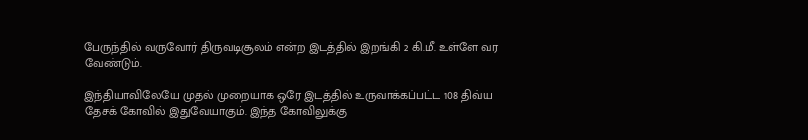பேருந்தில் வருவோர் திருவடிசூலம் என்ற இடத்தில் இறங்கி 2 கி.மீ. உள்ளே வர வேண்டும்.

இந்தியாவிலேயே முதல் முறையாக ஒரே இடத்தில் உருவாக்கப்பட்ட 108 திவ்ய தேசக் கோவில் இதுவேயாகும். இந்த கோவிலுக்கு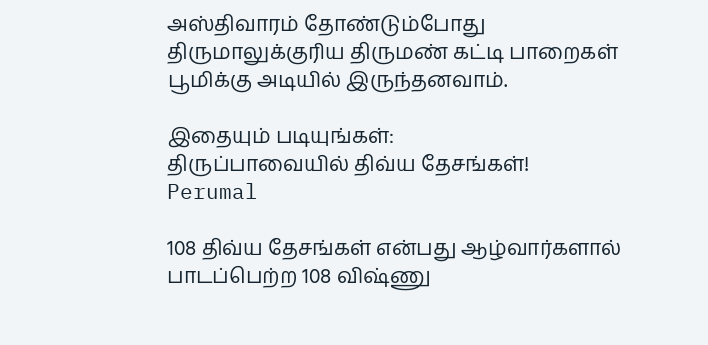அஸ்திவாரம் தோண்டும்போது திருமாலுக்குரிய திருமண் கட்டி பாறைகள் பூமிக்கு அடியில் இருந்தனவாம்.

இதையும் படியுங்கள்:
திருப்பாவையில் திவ்ய தேசங்கள்!
Perumal

108 திவ்ய தேசங்கள் என்பது ஆழ்வார்களால் பாடப்பெற்ற 108 விஷ்ணு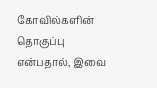கோவில்களின் தொகுப்பு என்பதால், இவை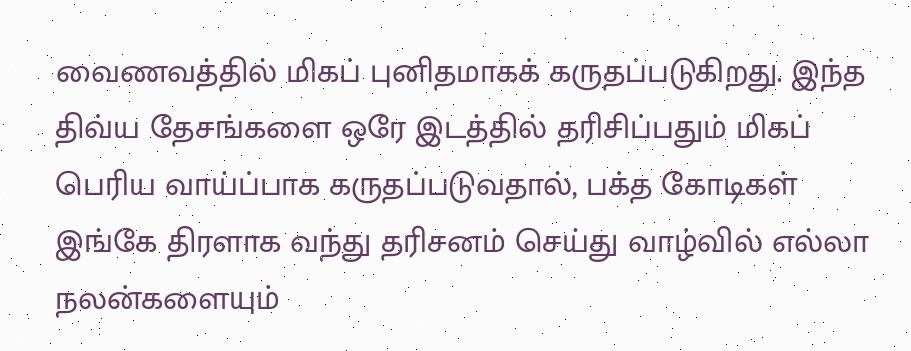வைணவத்தில் மிகப் புனிதமாகக் கருதப்படுகிறது. இந்த திவ்ய தேசங்களை ஒரே இடத்தில் தரிசிப்பதும் மிகப் பெரிய வாய்ப்பாக கருதப்படுவதால், பக்த கோடிகள் இங்கே திரளாக வந்து தரிசனம் செய்து வாழ்வில் எல்லா நலன்களையும்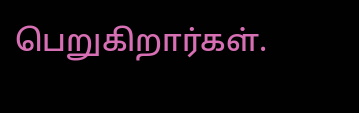பெறுகிறார்கள்.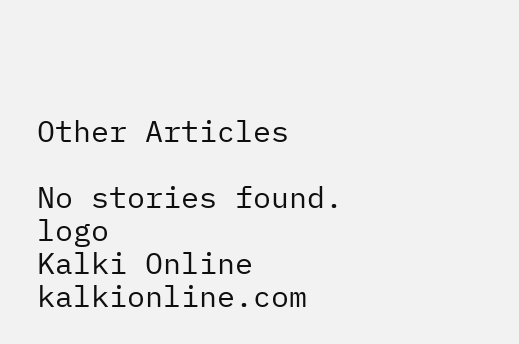Other Articles

No stories found.
logo
Kalki Online
kalkionline.com